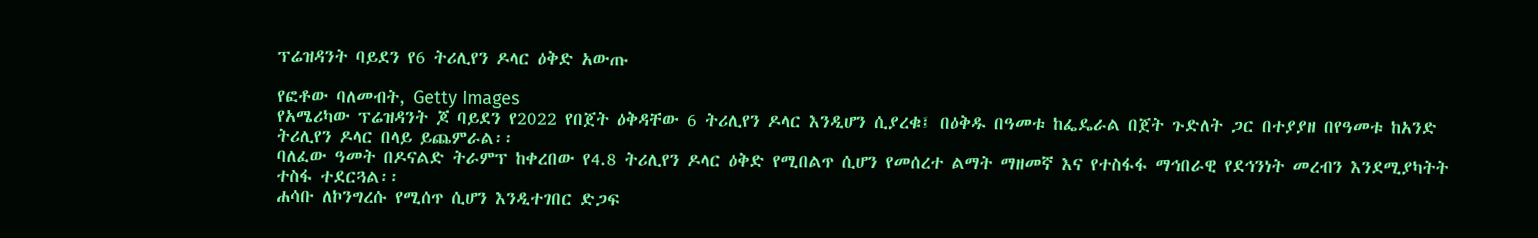ፕሬዝዳንት ባይደን የ6 ትሪሊየን ዶላር ዕቅድ አውጡ

የፎቶው ባለመብት, Getty Images
የአሜሪካው ፕሬዝዳንት ጆ ባይደን የ2022 የበጀት ዕቅዳቸው 6 ትሪሊየን ዶላር እንዲሆን ሲያረቁ፤ በዕቅዱ በዓመቱ ከፌዴራል በጀት ጉድለት ጋር በተያያዘ በየዓመቱ ከአንድ ትሪሊየን ዶላር በላይ ይጨምራል፡፡
ባለፈው ዓመት በዶናልድ ትራምፕ ከቀረበው የ4.8 ትሪሊየን ዶላር ዕቅድ የሚበልጥ ሲሆን የመሰረተ ልማት ማዘመኛ እና የተስፋፋ ማኅበራዊ የደኅንነት መረብን እንደሚያካትት ተስፋ ተደርጓል፡፡
ሐሳቡ ለኮንግረሱ የሚሰጥ ሲሆን እንዲተገበር ድጋፍ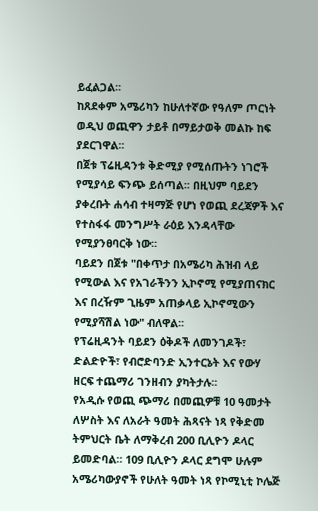ይፈልጋል፡፡
ከጸደቀም አሜሪካን ከሁለተኛው የዓለም ጦርነት ወዲህ ወጪዋን ታይቶ በማይታወቅ መልኩ ከፍ ያደርገዋል፡፡
በጀቱ ፕሬዚዳንቱ ቅድሚያ የሚሰጡትን ነገሮች የሚያሳይ ፍንጭ ይሰጣል፡፡ በዚህም ባይደን ያቀረቡት ሐሳብ ተዛማጅ የሆነ የወጪ ደረጃዎች እና የተስፋፋ መንግሥት ራዕይ እንዳላቸው የሚያንፀባርቅ ነው፡፡
ባይደን በጀቱ "በቀጥታ በአሜሪካ ሕዝብ ላይ የሚውል እና የአገራችንን ኢኮኖሚ የሚያጠናክር እና በረዥም ጊዜም አጠቃላይ ኢኮኖሚውን የሚያሻሽል ነው" ብለዋል፡፡
የፕሬዚዳንት ባይደን ዕቅዶች ለመንገዶች፣ ድልድዮች፣ የብሮድባንድ ኢንተርኔት እና የውሃ ዘርፍ ተጨማሪ ገንዘብን ያካትታሉ፡፡
የአዲሱ የወጪ ጭማሪ በመጪዎቹ 10 ዓመታት ለሦስት እና ለአራት ዓመት ሕጻናት ነጻ የቅድመ ትምህርት ቤት ለማቅረብ 200 ቢሊዮን ዶላር ይመድባል። 109 ቢሊዮን ዶላር ደግሞ ሁሉም አሜሪካውያኖች የሁለት ዓመት ነጻ የኮሚኒቲ ኮሌጅ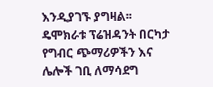እንዲያገኙ ያግዛል፡፡
ዴሞክራቱ ፕሬዝዳንት በርካታ የግብር ጭማሪዎችን እና ሌሎች ገቢ ለማሳደግ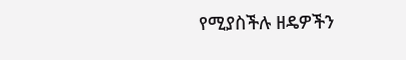የሚያስችሉ ዘዴዎችን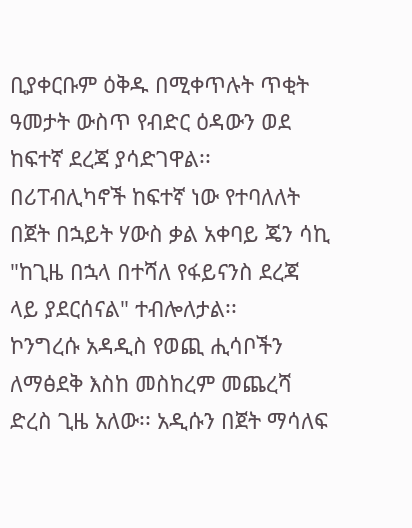ቢያቀርቡም ዕቅዱ በሚቀጥሉት ጥቂት ዓመታት ውስጥ የብድር ዕዳውን ወደ ከፍተኛ ደረጃ ያሳድገዋል፡፡
በሪፐብሊካኖች ከፍተኛ ነው የተባለለት በጀት በኋይት ሃውስ ቃል አቀባይ ጄን ሳኪ "ከጊዜ በኋላ በተሻለ የፋይናንስ ደረጃ ላይ ያደርሰናል" ተብሎለታል፡፡
ኮንግረሱ አዳዲስ የወጪ ሒሳቦችን ለማፅደቅ እስከ መስከረም መጨረሻ ድረስ ጊዜ አለው፡፡ አዲሱን በጀት ማሳለፍ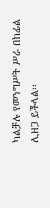ካልቻሉ የመንግሥት ሥራ በከፊል ሊዘጋ ይችላል፡፡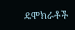ዴሞክራቶች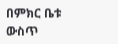በምክር ቤቱ ውስጥ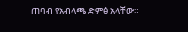ጠባብ የአብላጫ ድምፅ አላቸው።